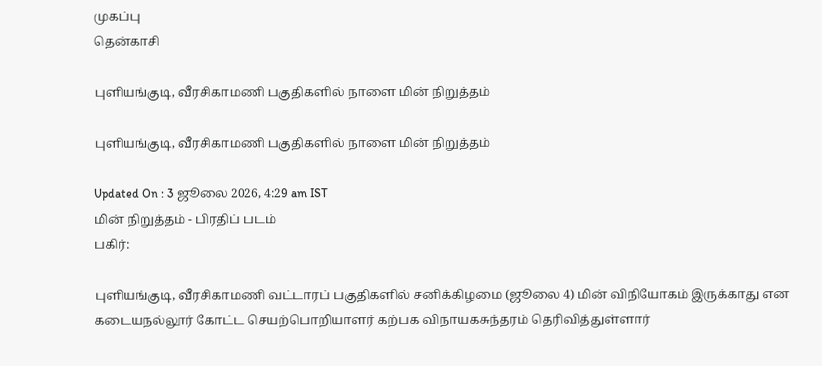முகப்பு
தென்காசி

புளியங்குடி, வீரசிகாமணி பகுதிகளில் நாளை மின் நிறுத்தம்

புளியங்குடி, வீரசிகாமணி பகுதிகளில் நாளை மின் நிறுத்தம்

Updated On : 3 ஜூலை 2026, 4:29 am IST
மின் நிறுத்தம் - பிரதிப் படம்
பகிர்:

புளியங்குடி, வீரசிகாமணி வட்டாரப் பகுதிகளில் சனிக்கிழமை (ஜூலை 4) மின் விநியோகம் இருக்காது என கடையநல்லூர் கோட்ட செயற்பொறியாளர் கற்பக விநாயகசுந்தரம் தெரிவித்துள்ளார்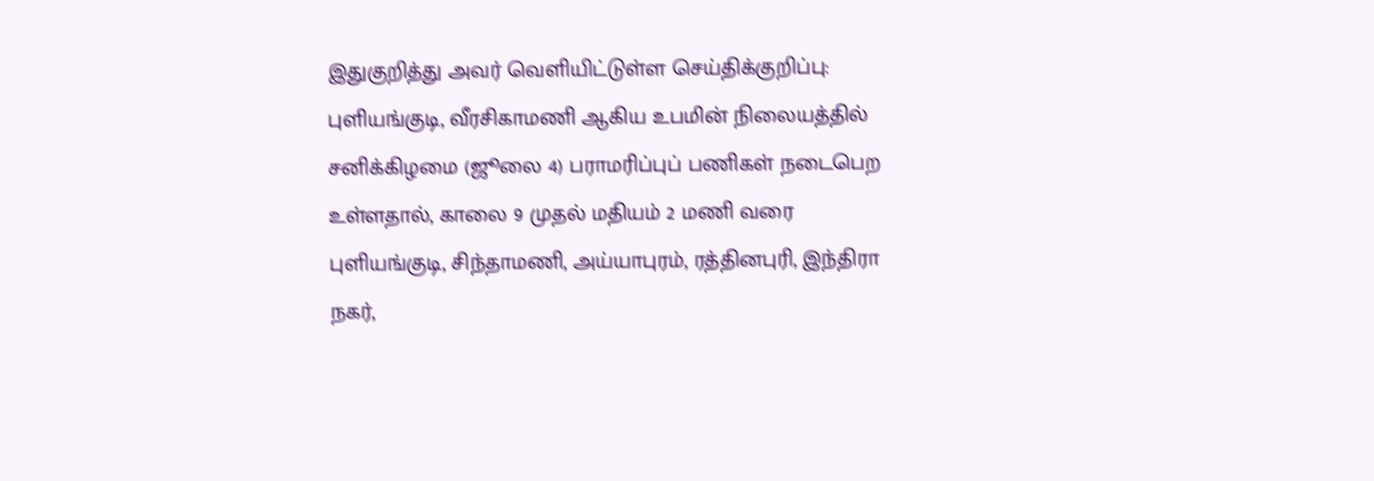இதுகுறித்து அவர் வெளியிட்டுள்ள செய்திக்குறிப்பு: புளியங்குடி, வீரசிகாமணி ஆகிய உபமின் நிலையத்தில் சனிக்கிழமை (ஜூலை 4) பராமரிப்புப் பணிகள் நடைபெற உள்ளதால், காலை 9 முதல் மதியம் 2 மணி வரை புளியங்குடி, சிந்தாமணி, அய்யாபுரம், ரத்தினபுரி, இந்திரா நகர்,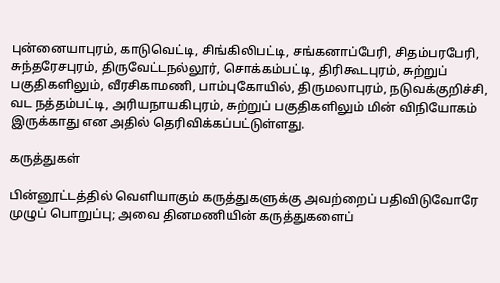புன்னையாபுரம், காடுவெட்டி, சிங்கிலிபட்டி, சங்கனாப்பேரி, சிதம்பரபேரி, சுந்தரேசபுரம், திருவேட்டநல்லூர், சொக்கம்பட்டி, திரிகூடபுரம், சுற்றுப் பகுதிகளிலும், வீரசிகாமணி, பாம்புகோயில், திருமலாபுரம், நடுவக்குறிச்சி, வட நத்தம்பட்டி, அரியநாயகிபுரம், சுற்றுப் பகுதிகளிலும் மின் விநியோகம் இருக்காது என அதில் தெரிவிக்கப்பட்டுள்ளது.

கருத்துகள்

பின்னூட்டத்தில் வெளியாகும் கருத்துகளுக்கு அவற்றைப் பதிவிடுவோரே முழுப் பொறுப்பு; அவை தினமணியின் கருத்துகளைப்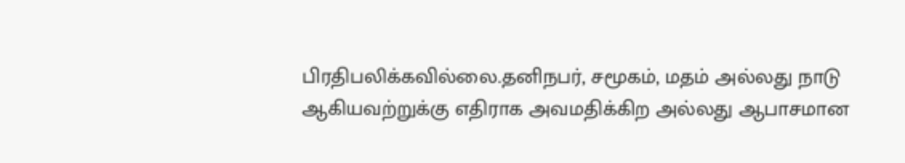பிரதிபலிக்கவில்லை.தனிநபர், சமூகம், மதம் அல்லது நாடு ஆகியவற்றுக்கு எதிராக அவமதிக்கிற அல்லது ஆபாசமான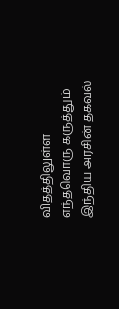விதத்திலுள்ள எந்தவொரு கருத்தும் இந்திய அரசின் தகவல்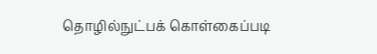தொழில்நுட்பக் கொள்கைப்படி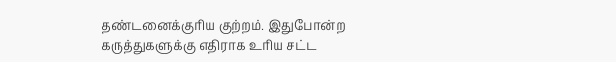தண்டனைக்குரிய குற்றம். இதுபோன்ற கருத்துகளுக்கு எதிராக உரிய சட்ட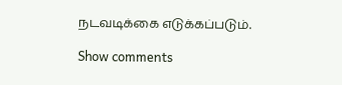நடவடிக்கை எடுக்கப்படும்.

Show comments